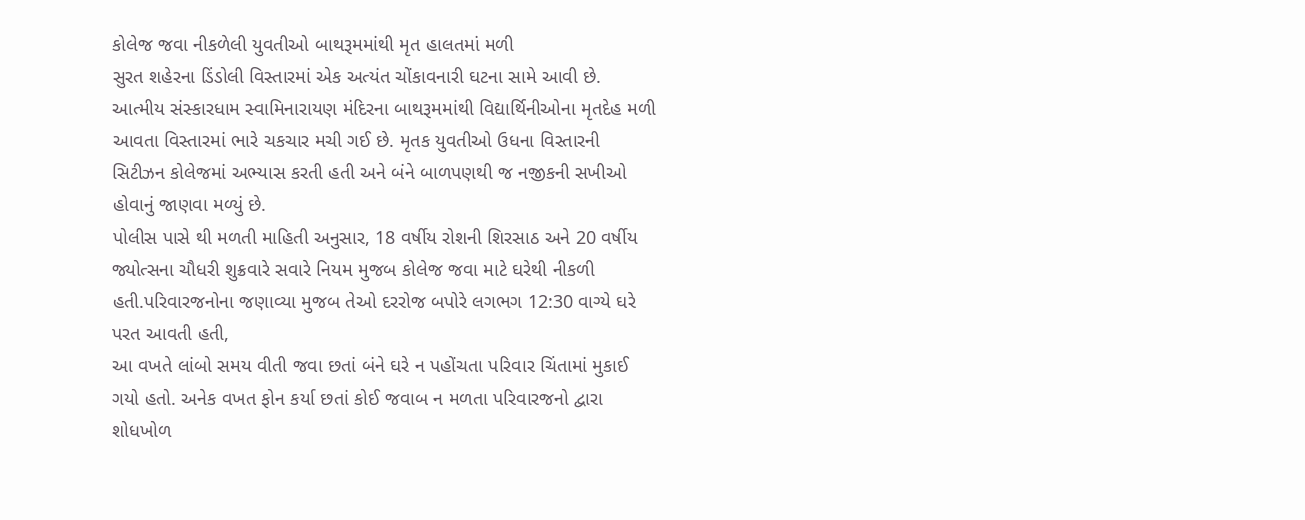કોલેજ જવા નીકળેલી યુવતીઓ બાથરૂમમાંથી મૃત હાલતમાં મળી
સુરત શહેરના ડિંડોલી વિસ્તારમાં એક અત્યંત ચોંકાવનારી ઘટના સામે આવી છે. આત્મીય સંસ્કારધામ સ્વામિનારાયણ મંદિરના બાથરૂમમાંથી વિદ્યાર્થિનીઓના મૃતદેહ મળી આવતા વિસ્તારમાં ભારે ચકચાર મચી ગઈ છે. મૃતક યુવતીઓ ઉધના વિસ્તારની સિટીઝન કોલેજમાં અભ્યાસ કરતી હતી અને બંને બાળપણથી જ નજીકની સખીઓ હોવાનું જાણવા મળ્યું છે.
પોલીસ પાસે થી મળતી માહિતી અનુસાર, 18 વર્ષીય રોશની શિરસાઠ અને 20 વર્ષીય જ્યોત્સના ચૌધરી શુક્રવારે સવારે નિયમ મુજબ કોલેજ જવા માટે ઘરેથી નીકળી હતી.પરિવારજનોના જણાવ્યા મુજબ તેઓ દરરોજ બપોરે લગભગ 12:30 વાગ્યે ઘરે પરત આવતી હતી,
આ વખતે લાંબો સમય વીતી જવા છતાં બંને ઘરે ન પહોંચતા પરિવાર ચિંતામાં મુકાઈ ગયો હતો. અનેક વખત ફોન કર્યા છતાં કોઈ જવાબ ન મળતા પરિવારજનો દ્વારા શોધખોળ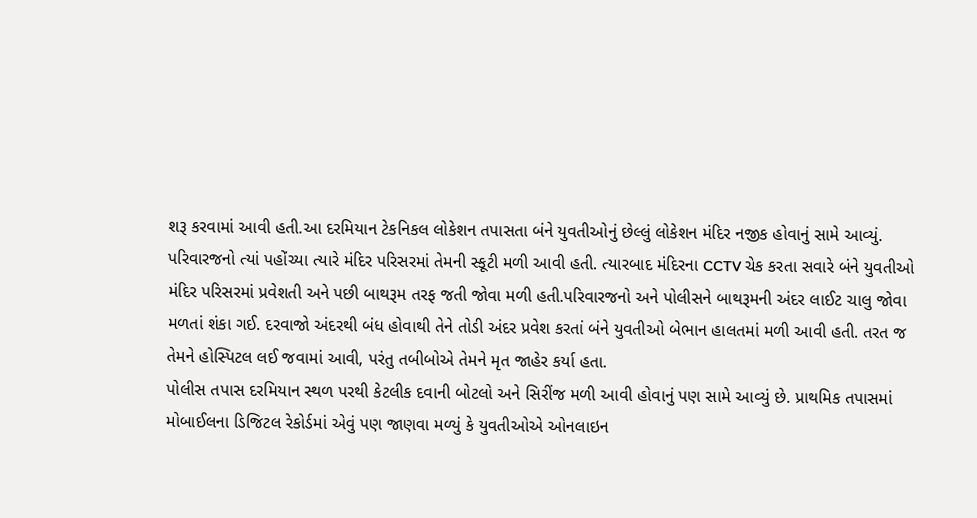શરૂ કરવામાં આવી હતી.આ દરમિયાન ટેકનિકલ લોકેશન તપાસતા બંને યુવતીઓનું છેલ્લું લોકેશન મંદિર નજીક હોવાનું સામે આવ્યું.
પરિવારજનો ત્યાં પહોંચ્યા ત્યારે મંદિર પરિસરમાં તેમની સ્કૂટી મળી આવી હતી. ત્યારબાદ મંદિરના CCTV ચેક કરતા સવારે બંને યુવતીઓ મંદિર પરિસરમાં પ્રવેશતી અને પછી બાથરૂમ તરફ જતી જોવા મળી હતી.પરિવારજનો અને પોલીસને બાથરૂમની અંદર લાઈટ ચાલુ જોવા મળતાં શંકા ગઈ. દરવાજો અંદરથી બંધ હોવાથી તેને તોડી અંદર પ્રવેશ કરતાં બંને યુવતીઓ બેભાન હાલતમાં મળી આવી હતી. તરત જ તેમને હોસ્પિટલ લઈ જવામાં આવી, પરંતુ તબીબોએ તેમને મૃત જાહેર કર્યા હતા.
પોલીસ તપાસ દરમિયાન સ્થળ પરથી કેટલીક દવાની બોટલો અને સિરીંજ મળી આવી હોવાનું પણ સામે આવ્યું છે. પ્રાથમિક તપાસમાં મોબાઈલના ડિજિટલ રેકોર્ડમાં એવું પણ જાણવા મળ્યું કે યુવતીઓએ ઓનલાઇન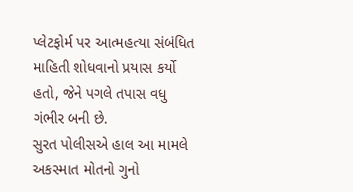પ્લેટફોર્મ પર આત્મહત્યા સંબંધિત માહિતી શોધવાનો પ્રયાસ કર્યો હતો, જેને પગલે તપાસ વધુ ગંભીર બની છે.
સુરત પોલીસએ હાલ આ મામલે અકસ્માત મોતનો ગુનો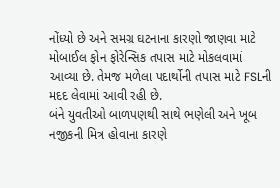નોંધ્યો છે અને સમગ્ર ઘટનાના કારણો જાણવા માટે મોબાઈલ ફોન ફોરેન્સિક તપાસ માટે મોકલવામાં આવ્યા છે. તેમજ મળેલા પદાર્થોની તપાસ માટે FSLની મદદ લેવામાં આવી રહી છે.
બંને યુવતીઓ બાળપણથી સાથે ભણેલી અને ખૂબ નજીકની મિત્ર હોવાના કારણે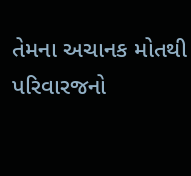તેમના અચાનક મોતથી પરિવારજનો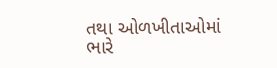તથા ઓળખીતાઓમાં ભારે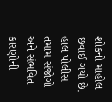શોકનો માહોલ છવાઈ ગયો છે. હાલ પોલીસ તમામ સંજોગો અને સંભવિત કારણોની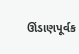ઊંડાણપૂર્વક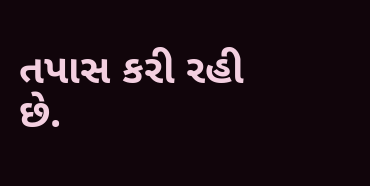તપાસ કરી રહી છે.